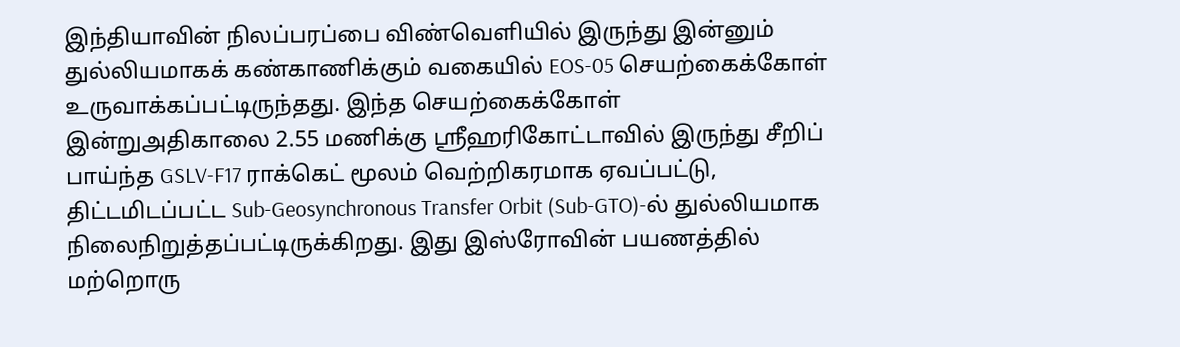இந்தியாவின் நிலப்பரப்பை விண்வெளியில் இருந்து இன்னும் துல்லியமாகக் கண்காணிக்கும் வகையில் EOS-05 செயற்கைக்கோள் உருவாக்கப்பட்டிருந்தது. இந்த செயற்கைக்கோள் இன்றுஅதிகாலை 2.55 மணிக்கு ஸ்ரீஹரிகோட்டாவில் இருந்து சீறிப் பாய்ந்த GSLV-F17 ராக்கெட் மூலம் வெற்றிகரமாக ஏவப்பட்டு, திட்டமிடப்பட்ட Sub-Geosynchronous Transfer Orbit (Sub-GTO)-ல் துல்லியமாக நிலைநிறுத்தப்பட்டிருக்கிறது. இது இஸ்ரோவின் பயணத்தில் மற்றொரு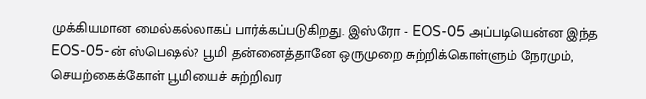முக்கியமான மைல்கல்லாகப் பார்க்கப்படுகிறது. இஸ்ரோ - EOS-05 அப்படியென்ன இந்த EOS-05-ன் ஸ்பெஷல்? பூமி தன்னைத்தானே ஒருமுறை சுற்றிக்கொள்ளும் நேரமும், செயற்கைக்கோள் பூமியைச் சுற்றிவர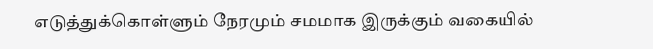எடுத்துக்கொள்ளும் நேரமும் சமமாக இருக்கும் வகையில்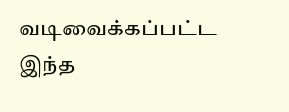வடிவைக்கப்பட்ட இந்த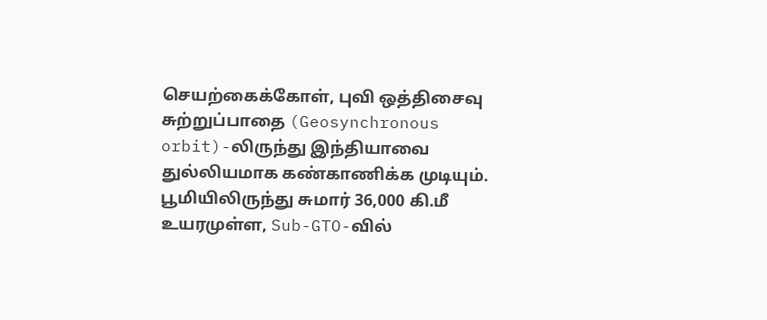செயற்கைக்கோள், புவி ஒத்திசைவு சுற்றுப்பாதை (Geosynchronous orbit)-லிருந்து இந்தியாவை துல்லியமாக கண்காணிக்க முடியும். பூமியிலிருந்து சுமார் 36,000 கி.மீ உயரமுள்ள, Sub-GTO-வில்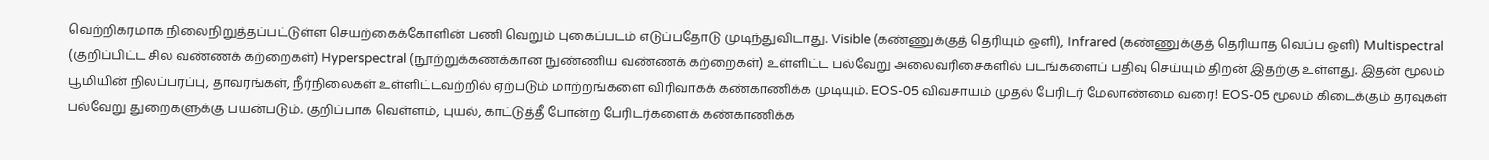வெற்றிகரமாக நிலைநிறுத்தப்பட்டுள்ள செயற்கைக்கோளின் பணி வெறும் புகைப்படம் எடுப்பதோடு முடிந்துவிடாது. Visible (கண்ணுக்குத் தெரியும் ஒளி), Infrared (கண்ணுக்குத் தெரியாத வெப்ப ஒளி) Multispectral (குறிப்பிட்ட சில வண்ணக் கற்றைகள்) Hyperspectral (நூற்றுக்கணக்கான நுண்ணிய வண்ணக் கற்றைகள்) உள்ளிட்ட பல்வேறு அலைவரிசைகளில் படங்களைப் பதிவு செய்யும் திறன் இதற்கு உள்ளது. இதன் மூலம் பூமியின் நிலப்பரப்பு, தாவரங்கள், நீர்நிலைகள் உள்ளிட்டவற்றில் ஏற்படும் மாற்றங்களை விரிவாகக் கண்காணிக்க முடியும். EOS-05 விவசாயம் முதல் பேரிடர் மேலாண்மை வரை! EOS-05 மூலம் கிடைக்கும் தரவுகள் பல்வேறு துறைகளுக்கு பயன்படும். குறிப்பாக வெள்ளம், புயல், காட்டுத்தீ போன்ற பேரிடர்களைக் கண்காணிக்க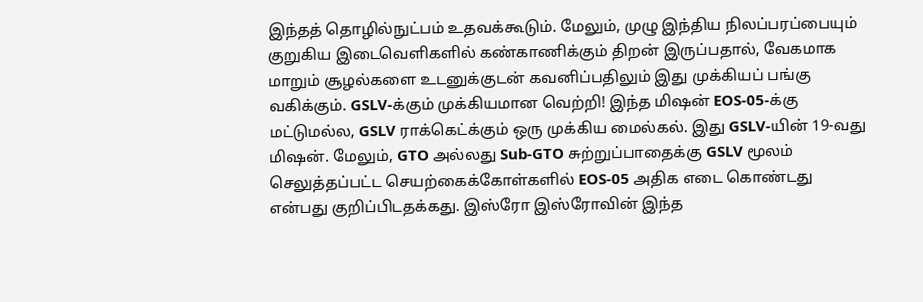இந்தத் தொழில்நுட்பம் உதவக்கூடும். மேலும், முழு இந்திய நிலப்பரப்பையும் குறுகிய இடைவெளிகளில் கண்காணிக்கும் திறன் இருப்பதால், வேகமாக மாறும் சூழல்களை உடனுக்குடன் கவனிப்பதிலும் இது முக்கியப் பங்கு வகிக்கும். GSLV-க்கும் முக்கியமான வெற்றி! இந்த மிஷன் EOS-05-க்கு மட்டுமல்ல, GSLV ராக்கெட்க்கும் ஒரு முக்கிய மைல்கல். இது GSLV-யின் 19-வது மிஷன். மேலும், GTO அல்லது Sub-GTO சுற்றுப்பாதைக்கு GSLV மூலம் செலுத்தப்பட்ட செயற்கைக்கோள்களில் EOS-05 அதிக எடை கொண்டது என்பது குறிப்பிடதக்கது. இஸ்ரோ இஸ்ரோவின் இந்த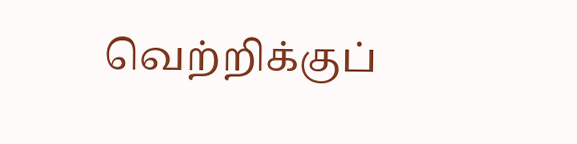வெற்றிக்குப்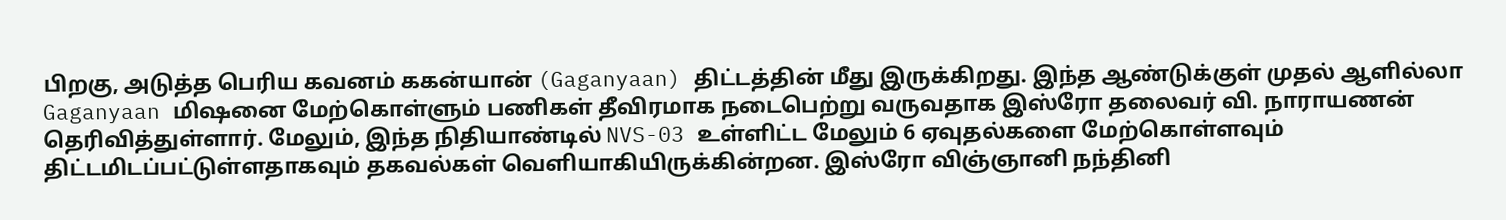பிறகு, அடுத்த பெரிய கவனம் ககன்யான் (Gaganyaan) திட்டத்தின் மீது இருக்கிறது. இந்த ஆண்டுக்குள் முதல் ஆளில்லா Gaganyaan மிஷனை மேற்கொள்ளும் பணிகள் தீவிரமாக நடைபெற்று வருவதாக இஸ்ரோ தலைவர் வி. நாராயணன் தெரிவித்துள்ளார். மேலும், இந்த நிதியாண்டில் NVS-03 உள்ளிட்ட மேலும் 6 ஏவுதல்களை மேற்கொள்ளவும் திட்டமிடப்பட்டுள்ளதாகவும் தகவல்கள் வெளியாகியிருக்கின்றன. இஸ்ரோ விஞ்ஞானி நந்தினி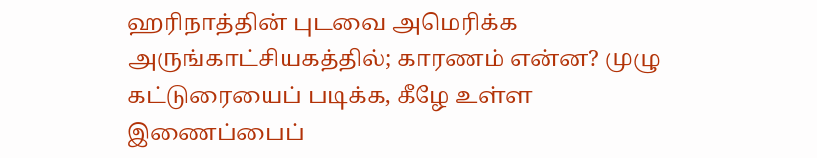ஹரிநாத்தின் புடவை அமெரிக்க அருங்காட்சியகத்தில்; காரணம் என்ன? முழு கட்டுரையைப் படிக்க, கீழே உள்ள இணைப்பைப்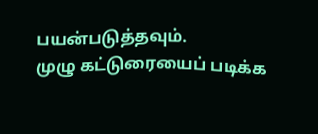பயன்படுத்தவும்.
முழு கட்டுரையைப் படிக்க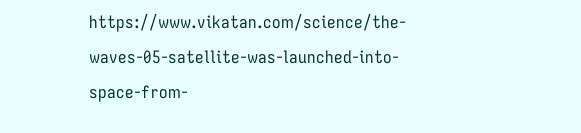https://www.vikatan.com/science/the-waves-05-satellite-was-launched-into-space-from-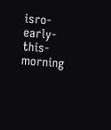isro-early-this-morning